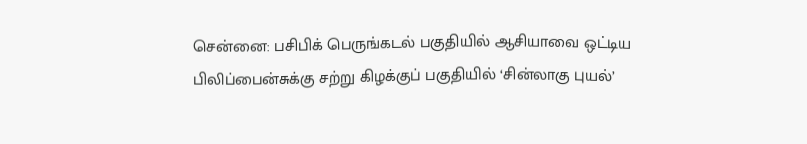சென்னை: பசிபிக் பெருங்கடல் பகுதியில் ஆசியாவை ஒட்டிய பிலிப்பைன்சுக்கு சற்று கிழக்குப் பகுதியில் ‘சின்லாகு புயல்’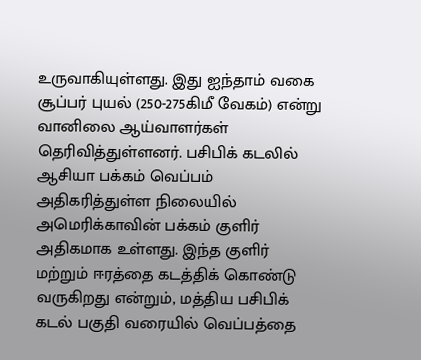உருவாகியுள்ளது. இது ஐந்தாம் வகை சூப்பர் புயல் (250-275கிமீ வேகம்) என்று வானிலை ஆய்வாளர்கள் தெரிவித்துள்ளனர். பசிபிக் கடலில் ஆசியா பக்கம் வெப்பம் அதிகரித்துள்ள நிலையில் அமெரிக்காவின் பக்கம் குளிர் அதிகமாக உள்ளது. இந்த குளிர் மற்றும் ஈரத்தை கடத்திக் கொண்டு வருகிறது என்றும், மத்திய பசிபிக் கடல் பகுதி வரையில் வெப்பத்தை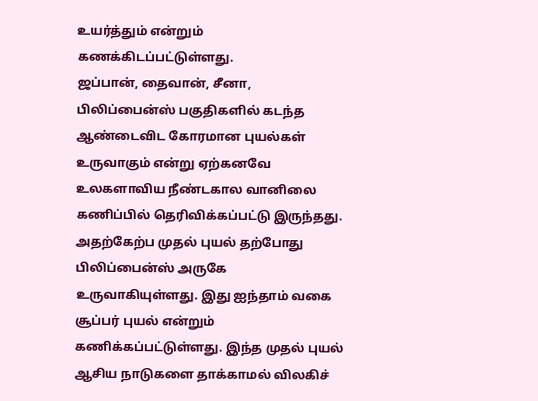உயர்த்தும் என்றும் கணக்கிடப்பட்டுள்ளது.
ஜப்பான், தைவான், சீனா, பிலிப்பைன்ஸ் பகுதிகளில் கடந்த ஆண்டைவிட கோரமான புயல்கள் உருவாகும் என்று ஏற்கனவே உலகளாவிய நீண்டகால வானிலை கணிப்பில் தெரிவிக்கப்பட்டு இருந்தது. அதற்கேற்ப முதல் புயல் தற்போது பிலிப்பைன்ஸ் அருகே உருவாகியுள்ளது. இது ஐந்தாம் வகை சூப்பர் புயல் என்றும் கணிக்கப்பட்டுள்ளது. இந்த முதல் புயல் ஆசிய நாடுகளை தாக்காமல் விலகிச்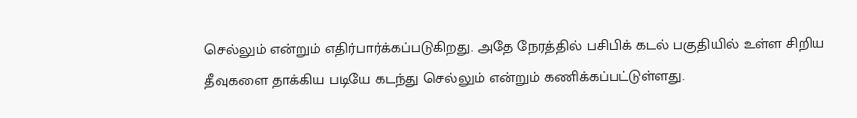செல்லும் என்றும் எதிர்பார்க்கப்படுகிறது. அதே நேரத்தில் பசிபிக் கடல் பகுதியில் உள்ள சிறிய தீவுகளை தாக்கிய படியே கடந்து செல்லும் என்றும் கணிக்கப்பட்டுள்ளது.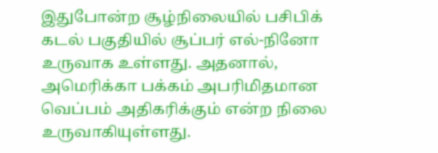இதுபோன்ற சூழ்நிலையில் பசிபிக் கடல் பகுதியில் சூப்பர் எல்-நினோ உருவாக உள்ளது. அதனால், அமெரிக்கா பக்கம் அபரிமிதமான வெப்பம் அதிகரிக்கும் என்ற நிலை உருவாகியுள்ளது.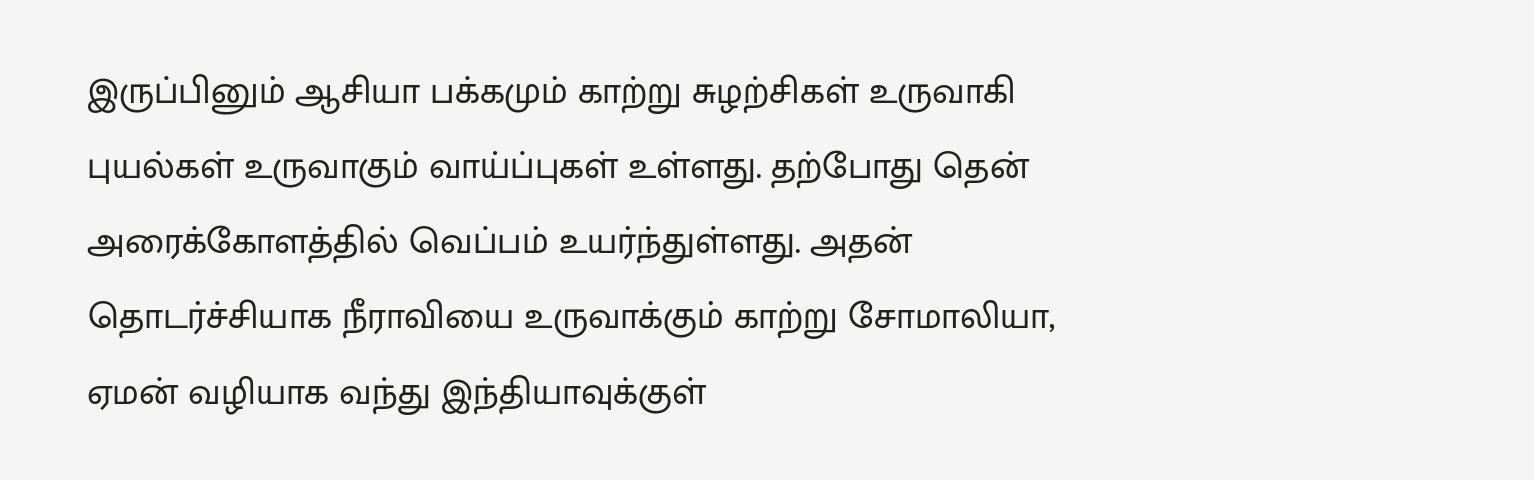இருப்பினும் ஆசியா பக்கமும் காற்று சுழற்சிகள் உருவாகி புயல்கள் உருவாகும் வாய்ப்புகள் உள்ளது. தற்போது தென் அரைக்கோளத்தில் வெப்பம் உயர்ந்துள்ளது. அதன் தொடர்ச்சியாக நீராவியை உருவாக்கும் காற்று சோமாலியா, ஏமன் வழியாக வந்து இந்தியாவுக்குள்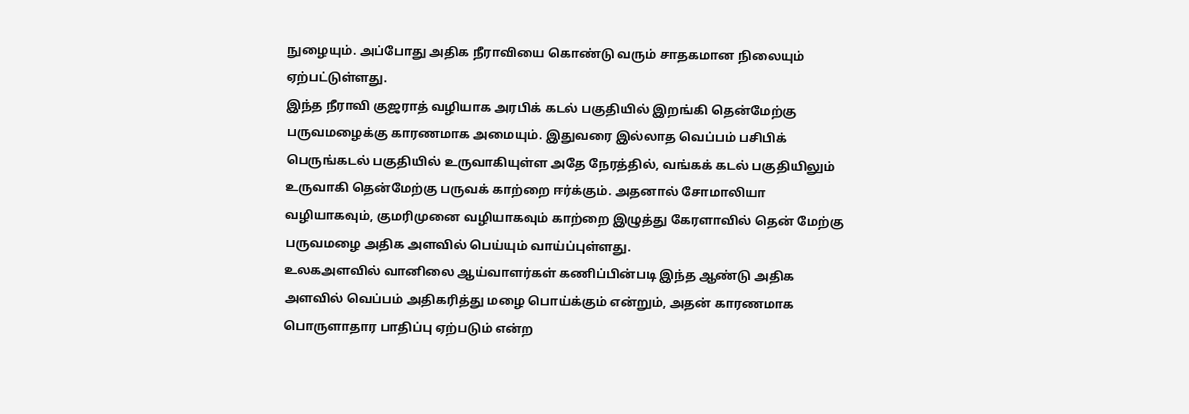நுழையும். அப்போது அதிக நீராவியை கொண்டு வரும் சாதகமான நிலையும் ஏற்பட்டுள்ளது.
இந்த நீராவி குஜராத் வழியாக அரபிக் கடல் பகுதியில் இறங்கி தென்மேற்கு பருவமழைக்கு காரணமாக அமையும். இதுவரை இல்லாத வெப்பம் பசிபிக் பெருங்கடல் பகுதியில் உருவாகியுள்ள அதே நேரத்தில், வங்கக் கடல் பகுதியிலும் உருவாகி தென்மேற்கு பருவக் காற்றை ஈர்க்கும். அதனால் சோமாலியா வழியாகவும், குமரிமுனை வழியாகவும் காற்றை இழுத்து கேரளாவில் தென் மேற்கு பருவமழை அதிக அளவில் பெய்யும் வாய்ப்புள்ளது.
உலகஅளவில் வானிலை ஆய்வாளர்கள் கணிப்பின்படி இந்த ஆண்டு அதிக அளவில் வெப்பம் அதிகரித்து மழை பொய்க்கும் என்றும், அதன் காரணமாக பொருளாதார பாதிப்பு ஏற்படும் என்ற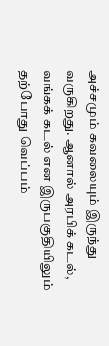அச்சமும் கவலையும் இருந்து வருகிறது. ஆனால் அரபிக் கடல், வங்கக் கடல் என இருபகுதியிலும் தற்போது வெப்பம்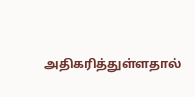அதிகரித்துள்ளதால்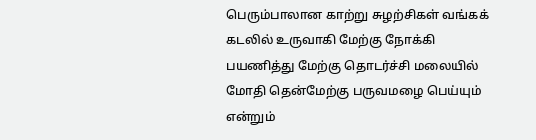பெரும்பாலான காற்று சுழற்சிகள் வங்கக் கடலில் உருவாகி மேற்கு நோக்கி பயணித்து மேற்கு தொடர்ச்சி மலையில் மோதி தென்மேற்கு பருவமழை பெய்யும் என்றும்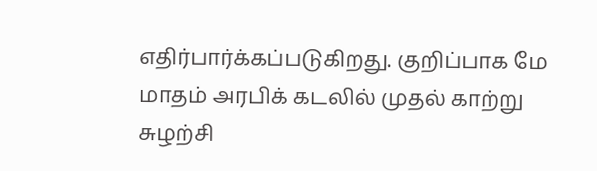எதிர்பார்க்கப்படுகிறது. குறிப்பாக மே மாதம் அரபிக் கடலில் முதல் காற்று சுழற்சி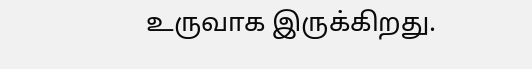உருவாக இருக்கிறது.